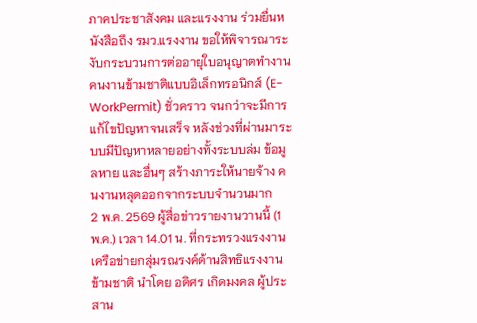ภาคประชาสังคม และแรงงาน ร่วมยื่นหนังสือถึง รมว.แรงงาน ขอให้พิจารณาระงับกระบวนการต่ออายุใบอนุญาตทำงานคนงานข้ามชาติแบบอิเล็กทรอนิกส์ (E-WorkPermit) ชั่วคราว จนกว่าจะมีการแก้ไขปัญหาจนเสร็จ หลังช่วงที่ผ่านมาระบบมีปัญหาหลายอย่างทั้งระบบล่ม ข้อมูลหาย และอื่นๆ สร้างภาระให้นายจ้าง คนงานหลุดออกจากระบบจำนวนมาก
2 พ.ค. 2569 ผู้สื่อข่าวรายงานวานนี้ (1 พ.ค.) เวลา 14.01 น. ที่กระทรวงแรงงาน เครือข่ายกลุ่มรณรงค์ด้านสิทธิแรงงานข้ามชาติ นำโดย อดิศร เกิดมงคล ผู้ประสาน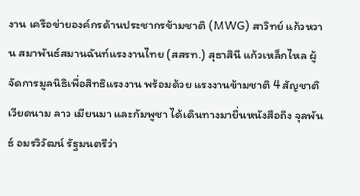งาน เครือข่ายองค์กรด้านประชากรข้ามชาติ (MWG) สาวิทย์ แก้วหวาน สมาพันธ์สมานฉันท์แรงงานไทย (สสรท.) สุธาสินี แก้วเหล็กไหล ผู้จัดการมูลนิธิเพื่อสิทธิแรงงาน พร้อมด้วย แรงงานข้ามชาติ 4 สัญชาติ เวียดนาม ลาว เมียนมา และกัมพูชา ได้เดินทางมายื่นหนังสือถึง จุลพันธ์ อมรวิวัฒน์ รัฐมนตรีว่า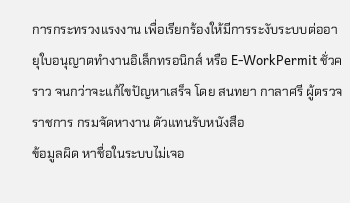การกระทรวงแรงงาน เพื่อเรียกร้องให้มีการระงับระบบต่ออายุใบอนุญาตทำงานอิเล็กทรอนิกส์ หรือ E-WorkPermit ชั่วคราว จนกว่าจะแก้ไขปัญหาเสร็จ โดย สนทยา กาลาศรี ผู้ตรวจราชการ กรมจัดหางาน ตัวแทนรับหนังสือ
ข้อมูลผิด หาชื่อในระบบไม่เจอ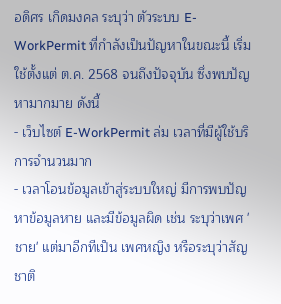อดิศร เกิดมงคล ระบุว่า ตัวระบบ E-WorkPermit ที่กำลังเป็นปัญหาในขณะนี้ เริ่มใช้ตั้งแต่ ต.ค. 2568 จนถึงปัจจุบัน ซึ่งพบปัญหามากมาย ดังนี้
- เว็บไซต์ E-WorkPermit ล่ม เวลาที่มีผู้ใช้บริการจำนวนมาก
- เวลาโอนข้อมูลเข้าสู่ระบบใหญ่ มีการพบปัญหาข้อมูลหาย และมีข้อมูลผิด เช่น ระบุว่าเพศ 'ชาย' แต่มาอีกทีเป็น เพศหญิง หรือระบุว่าสัญชาติ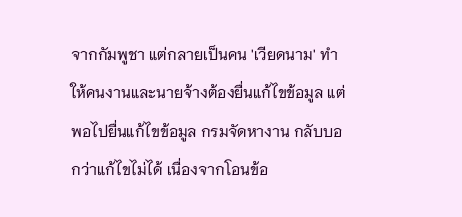จากกัมพูชา แต่กลายเป็นคน 'เวียดนาม' ทำให้คนงานและนายจ้างต้องยื่นแก้ไขข้อมูล แต่พอไปยื่นแก้ไขข้อมูล กรมจัดหางาน กลับบอกว่าแก้ไขไม่ได้ เนื่องจากโอนข้อ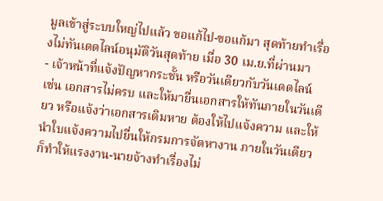มูลเข้าสู่ระบบใหญ่ไปแล้ว ขอแก้ไป-ขอแก้มา สุดท้ายทำเรื่องไม่ทันเดดไลน์อนุมัติวันสุดท้าย เมื่อ 30 เม.ย.ที่ผ่านมา
- เจ้าหน้าที่แจ้งปัญหากระชั้น หรือวันเดียวกับวันเดดไลน์ เช่น เอกสารไม่ครบ และให้มายื่นเอกสารให้ทันภายในวันเดียว หรือแจ้งว่าเอกสารเดิมหาย ต้องให้ไปแจ้งความ และให้นำใบแจ้งความไปยื่นให้กรมการจัดหางาน ภายในวันเดียว ก็ทำให้แรงงาน-นายจ้างทำเรื่องไม่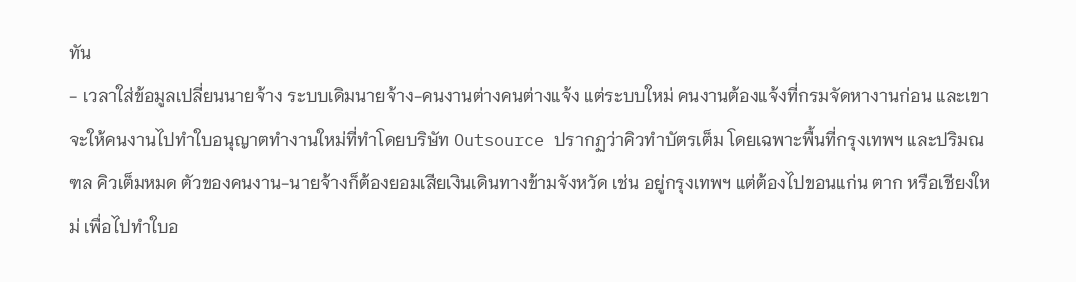ทัน
- เวลาใส่ข้อมูลเปลี่ยนนายจ้าง ระบบเดิมนายจ้าง-คนงานต่างคนต่างแจ้ง แต่ระบบใหม่ คนงานต้องแจ้งที่กรมจัดหางานก่อน และเขาจะให้คนงานไปทำใบอนุญาตทำงานใหม่ที่ทำโดยบริษัท Outsource ปรากฏว่าคิวทำบัตรเต็ม โดยเฉพาะพื้นที่กรุงเทพฯ และปริมณฑล คิวเต็มหมด ตัวของคนงาน-นายจ้างก็ต้องยอมเสียเงินเดินทางข้ามจังหวัด เช่น อยู่กรุงเทพฯ แต่ต้องไปขอนแก่น ตาก หรือเชียงใหม่ เพื่อไปทำใบอ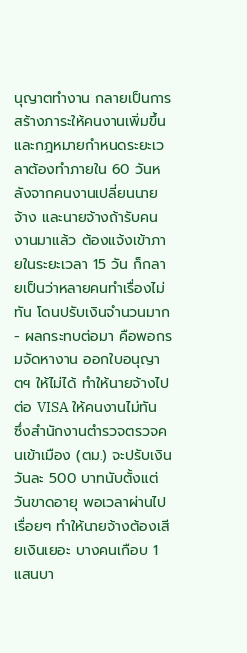นุญาตทำงาน กลายเป็นการสร้างภาระให้คนงานเพิ่มขึ้น และกฎหมายกำหนดระยะเวลาต้องทำภายใน 60 วันหลังจากคนงานเปลี่ยนนายจ้าง และนายจ้างถ้ารับคนงานมาแล้ว ต้องแจ้งเข้าภายในระยะเวลา 15 วัน ก็กลายเป็นว่าหลายคนทำเรื่องไม่ทัน โดนปรับเงินจำนวนมาก
- ผลกระทบต่อมา คือพอกรมจัดหางาน ออกใบอนุญาตฯ ให้ไม่ได้ ทำให้นายจ้างไปต่อ VISA ให้คนงานไม่ทัน ซึ่งสำนักงานตำรวจตรวจคนเข้าเมือง (ตม.) จะปรับเงินวันละ 500 บาทนับตั้งแต่วันขาดอายุ พอเวลาผ่านไปเรื่อยๆ ทำให้นายจ้างต้องเสียเงินเยอะ บางคนเกือบ 1 แสนบา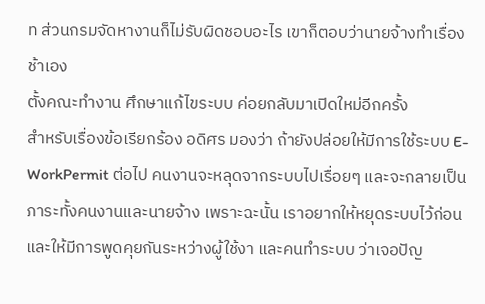ท ส่วนกรมจัดหางานก็ไม่รับผิดชอบอะไร เขาก็ตอบว่านายจ้างทำเรื่องช้าเอง
ตั้งคณะทำงาน ศึกษาแก้ไขระบบ ค่อยกลับมาเปิดใหม่อีกครั้ง
สำหรับเรื่องข้อเรียกร้อง อดิศร มองว่า ถ้ายังปล่อยให้มีการใช้ระบบ E-WorkPermit ต่อไป คนงานจะหลุดจากระบบไปเรื่อยๆ และจะกลายเป็นภาระทั้งคนงานและนายจ้าง เพราะฉะนั้น เราอยากให้หยุดระบบไว้ก่อน และให้มีการพูดคุยกันระหว่างผู้ใช้งา และคนทำระบบ ว่าเจอปัญ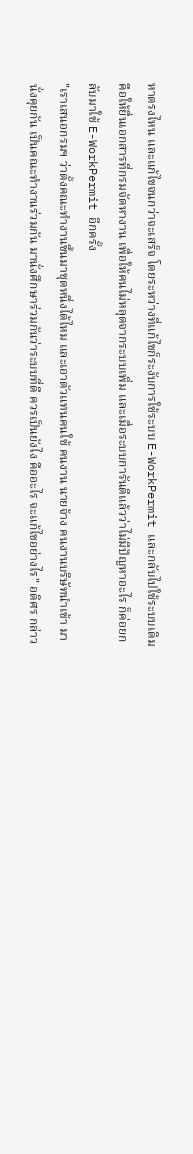หาตรงไหน และแก้ไขจนกว่าจะเสร็จ โดยระหว่างที่แก้ไขก็ระงับการใช้ระบบ E-WorkPermit และกลับไปใช้ระบบเดิมคือให้ยื่นเอกสารที่กรมจัดหางาน เพื่อให้คนไม่หลุดจากระบบเพิ่ม และเมื่อระบบการันตีแล้วว่าไม่มีปัญหาอะไร ก็ค่อยกลับมาใช้ E-WorkPermit อีกครั้ง
"เราเสนอกรมฯ ว่าตั้งคณะทำงานขึ้นมาชุดหนึ่งได้ไหม และเอาตัวแทนคนใช้ คนงาน นายจ้าง คนงานบริษัทนำเข้า มานั่งคุยกัน เป็นคณะทำงานร่วมกัน มานั่งศึกษาร่วมกันว่าระบบที่ดี ควรเป็นยังไง คืออะไร จะแก้ไขอย่างไร" อดิศร กล่าว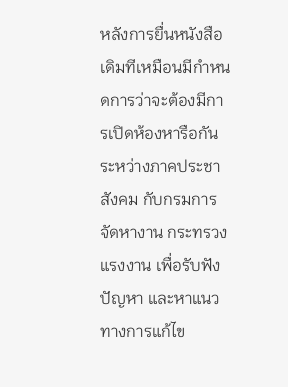หลังการยื่นหนังสือ เดิมทีเหมือนมีกำหนดการว่าจะต้องมีการเปิดห้องหารือกันระหว่างภาคประชาสังคม กับกรมการจัดหางาน กระทรวงแรงงาน เพื่อรับฟังปัญหา และหาแนวทางการแก้ไข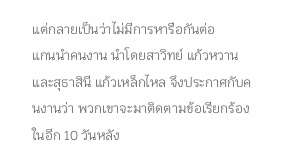แต่กลายเป็นว่าไม่มีการหารือกันต่อ
แกนนำคนงาน นำโดยสาวิทย์ แก้วหวาน และสุธาสินี แก้วเหล็กไหล จึงประกาศกับคนงานว่า พวกเขาจะมาติดตามข้อเรียกร้องในอีก 10 วันหลัง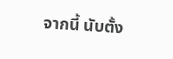จากนี้ นับตั้ง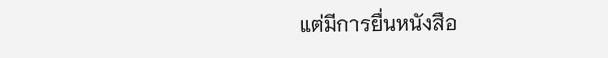แต่มีการยื่นหนังสือ